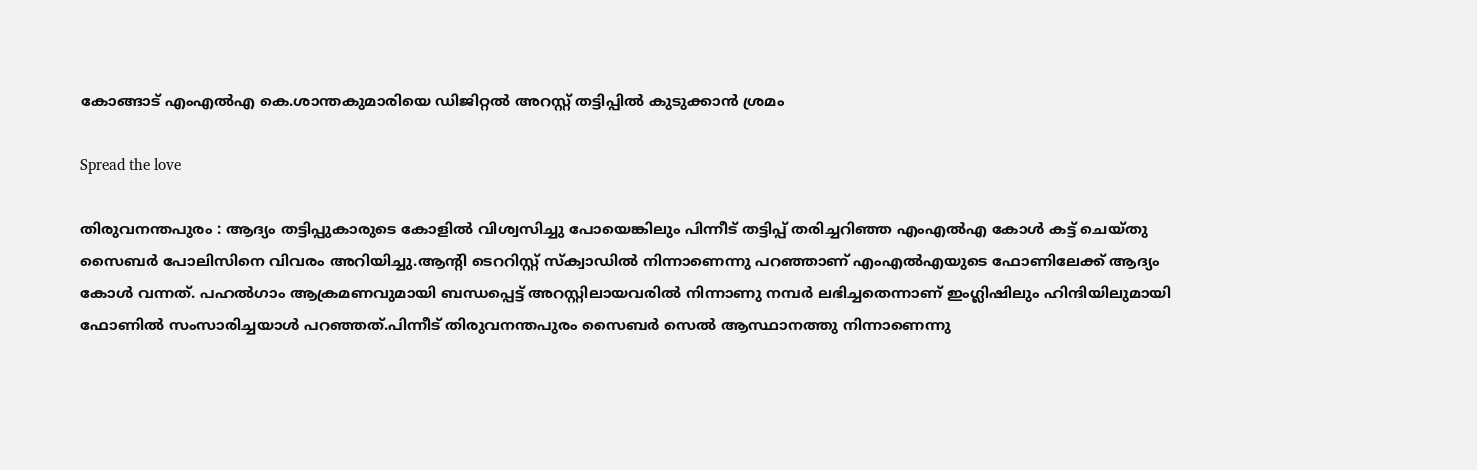കോങ്ങാട് എംഎല്‍എ കെ.ശാന്തകുമാരിയെ ഡിജിറ്റല്‍ അറസ്റ്റ് തട്ടിപ്പില്‍ കുടുക്കാന്‍ ശ്രമം

Spread the love

തിരുവനന്തപുരം : ആദ്യം തട്ടിപ്പുകാരുടെ കോളില്‍ വിശ്വസിച്ചു പോയെങ്കിലും പിന്നീട് തട്ടിപ്പ് തരിച്ചറിഞ്ഞ എംഎല്‍എ കോള്‍ കട്ട് ചെയ്തു സൈബര്‍ പോലിസിനെ വിവരം അറിയിച്ചു.ആന്റി ടെററിസ്റ്റ് സ്‌ക്വാഡില്‍ നിന്നാണെന്നു പറഞ്ഞാണ് എംഎല്‍എയുടെ ഫോണിലേക്ക് ആദ്യം കോള്‍ വന്നത്. പഹല്‍ഗാം ആക്രമണവുമായി ബന്ധപ്പെട്ട് അറസ്റ്റിലായവരില്‍ നിന്നാണു നമ്പര്‍ ലഭിച്ചതെന്നാണ് ഇംഗ്ലിഷിലും ഹിന്ദിയിലുമായി ഫോണില്‍ സംസാരിച്ചയാള്‍ പറഞ്ഞത്.പിന്നീട് തിരുവനന്തപുരം സൈബര്‍ സെല്‍ ആസ്ഥാനത്തു നിന്നാണെന്നു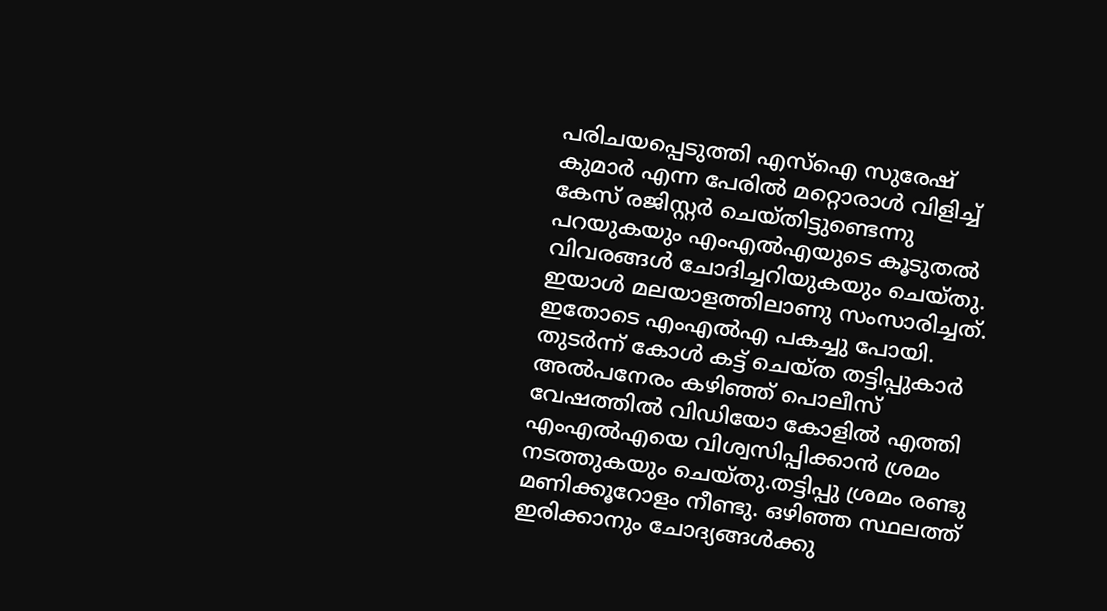പരിചയപ്പെടുത്തി എസ്‌ഐ സുരേഷ് കുമാര്‍ എന്ന പേരില്‍ മറ്റൊരാള്‍ വിളിച്ച്‌ കേസ് രജിസ്റ്റര്‍ ചെയ്തിട്ടുണ്ടെന്നു പറയുകയും എംഎല്‍എയുടെ കൂടുതല്‍ വിവരങ്ങള്‍ ചോദിച്ചറിയുകയും ചെയ്തു. ഇയാള്‍ മലയാളത്തിലാണു സംസാരിച്ചത്. ഇതോടെ എംഎല്‍എ പകച്ചു പോയി. തുടര്‍ന്ന് കോള്‍ കട്ട് ചെയ്ത തട്ടിപ്പുകാര്‍ അല്‍പനേരം കഴിഞ്ഞ് പൊലീസ് വേഷത്തില്‍ വിഡിയോ കോളില്‍ എത്തി എംഎല്‍എയെ വിശ്വസിപ്പിക്കാന്‍ ശ്രമം നടത്തുകയും ചെയ്തു.തട്ടിപ്പു ശ്രമം രണ്ടു മണിക്കൂറോളം നീണ്ടു. ഒഴിഞ്ഞ സ്ഥലത്ത് ഇരിക്കാനും ചോദ്യങ്ങള്‍ക്കു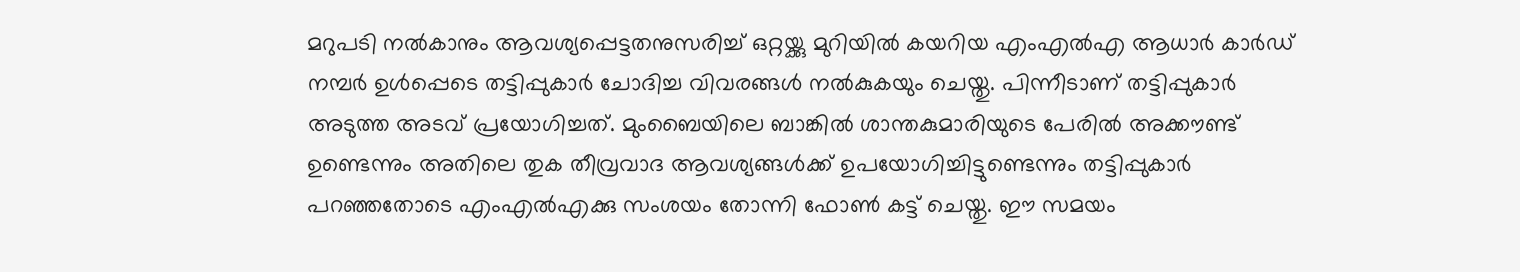മറുപടി നല്‍കാനും ആവശ്യപ്പെട്ടതനുസരിച്ച്‌ ഒറ്റയ്ക്കു മുറിയില്‍ കയറിയ എംഎല്‍എ ആധാര്‍ കാര്‍ഡ് നമ്പര്‍ ഉള്‍പ്പെടെ തട്ടിപ്പുകാര്‍ ചോദിച്ച വിവരങ്ങള്‍ നല്‍കുകയും ചെയ്തു. പിന്നീടാണ് തട്ടിപ്പുകാര്‍ അടുത്ത അടവ് പ്രയോഗിച്ചത്. മുംബൈയിലെ ബാങ്കില്‍ ശാന്തകുമാരിയുടെ പേരില്‍ അക്കൗണ്ട് ഉണ്ടെന്നും അതിലെ തുക തീവ്രവാദ ആവശ്യങ്ങള്‍ക്ക് ഉപയോഗിച്ചിട്ടുണ്ടെന്നും തട്ടിപ്പുകാര്‍ പറഞ്ഞതോടെ എംഎല്‍എക്കു സംശയം തോന്നി ഫോണ്‍ കട്ട് ചെയ്തു. ഈ സമയം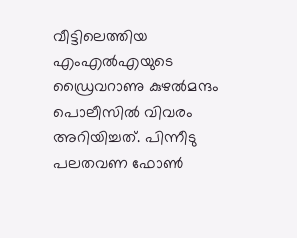വീട്ടിലെത്തിയ എംഎല്‍എയുടെ ഡ്രൈവറാണു കുഴല്‍മന്ദം പൊലീസില്‍ വിവരം അറിയിച്ചത്. പിന്നീടു പലതവണ ഫോണ്‍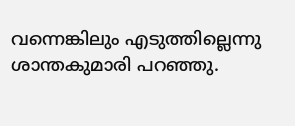വന്നെങ്കിലും എടുത്തില്ലെന്നു ശാന്തകുമാരി പറഞ്ഞു.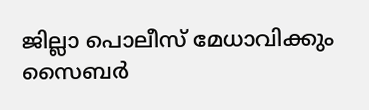ജില്ലാ പൊലീസ് മേധാവിക്കും സൈബര്‍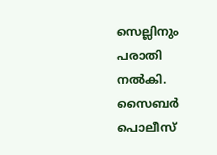സെല്ലിനും പരാതി നല്‍കി. സൈബര്‍ പൊലീസ്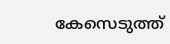കേസെടുത്ത്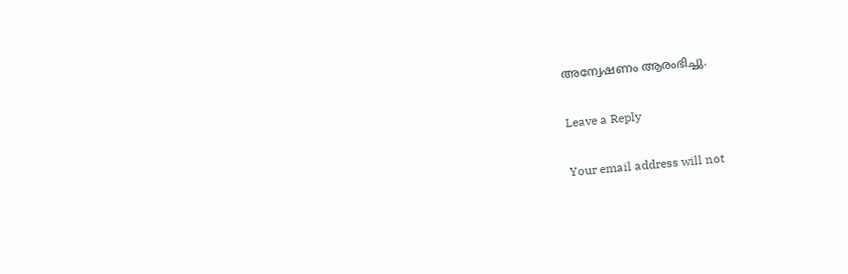അന്വേഷണം ആരംഭിച്ചു.

Leave a Reply

Your email address will not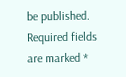be published. Required fields are marked *